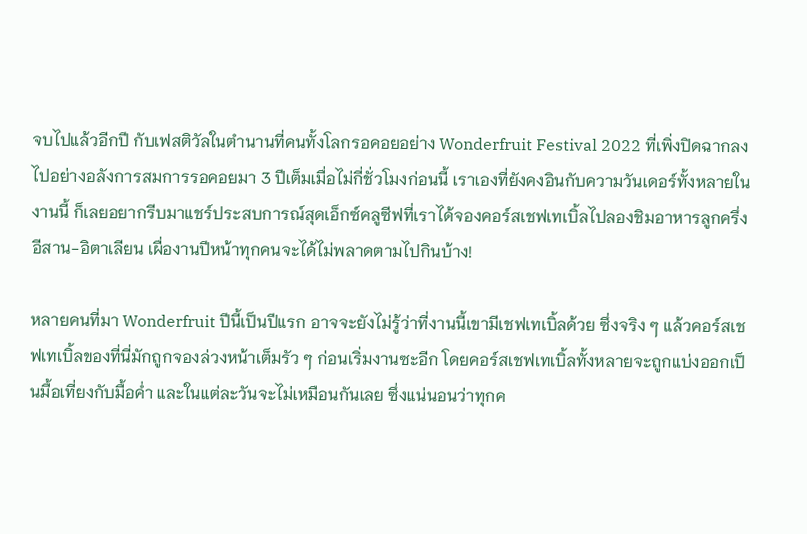จบไปแล้วอีกปี กับเฟสติวัลในตำนานที่คนทั้งโลกรอคอยอย่าง Wonderfruit Festival 2022 ที่เพิ่งปิดฉากลงไปอย่างอลังการสมการรอคอยมา 3 ปีเต็มเมื่อไม่กี่ชั่วโมงก่อนนี้ เราเองที่ยังคงอินกับความวันเดอร์ทั้งหลายในงานนี้ ก็เลยอยากรีบมาแชร์ประสบการณ์สุดเอ็กซ์คลูซีฟที่เราได้จองคอร์สเชฟเทเบิ้ลไปลองชิมอาหารลูกครึ่งอีสาน-อิตาเลียน เผื่องานปีหน้าทุกคนจะได้ไม่พลาดตามไปกินบ้าง!

หลายคนที่มา Wonderfruit ปีนี้เป็นปีแรก อาจจะยังไม่รู้ว่าที่งานนี้เขามีเชฟเทเบิ้ลด้วย ซึ่งจริง ๆ แล้วคอร์สเชฟเทเบิ้ลของที่นี่มักถูกจองล่วงหน้าเต็มรัว ๆ ก่อนเริ่มงานซะอีก โดยคอร์สเชฟเทเบิ้ลทั้งหลายจะถูกแบ่งออกเป็นมื้อเที่ยงกับมื้อค่ำ และในแต่ละวันจะไม่เหมือนกันเลย ซึ่งแน่นอนว่าทุกค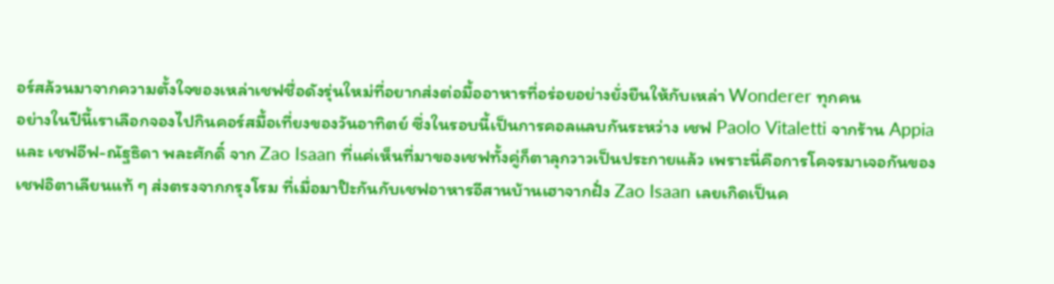อร์สล้วนมาจากความตั้งใจของเหล่าเชฟชื่อดังรุ่นใหม่ที่อยากส่งต่อมื้ออาหารที่อร่อยอย่างยั่งยืนให้กับเหล่า Wonderer ทุกคน
อย่างในปีนี้เราเลือกจองไปกินคอร์สมื้อเที่ยงของวันอาทิตย์ ซึ่งในรอบนี้เป็นการคอลแลบกันระหว่าง เชฟ Paolo Vitaletti จากร้าน Appia และ เชฟอีฟ-ณัฐธิดา พละศักดิ์ จาก Zao Isaan ที่แค่เห็นที่มาของเชฟทั้งคู่ก็ตาลุกวาวเป็นประกายแล้ว เพราะนี่คือการโคจรมาเจอกันของเชฟอิตาเลียนแท้ ๆ ส่งตรงจากกรุงโรม ที่เมื่อมาป๊ะกันกับเชฟอาหารอีสานบ้านเฮาจากฝั่ง Zao Isaan เลยเกิดเป็นค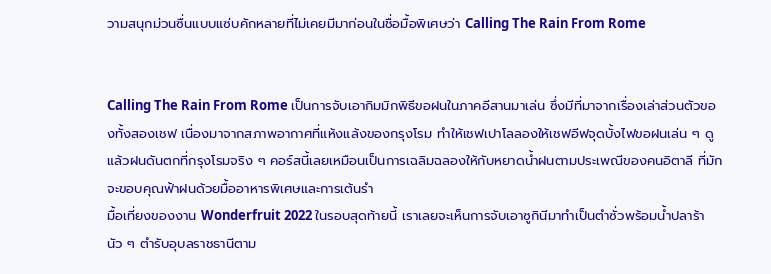วามสนุกม่วนซื่นแบบแซ่บคักหลายที่ไม่เคยมีมาก่อนในชื่อมื้อพิเศษว่า Calling The Rain From Rome


Calling The Rain From Rome เป็นการจับเอากิมมิกพิธีขอฝนในภาคอีสานมาเล่น ซึ่งมีที่มาจากเรื่องเล่าส่วนตัวของทั้งสองเชฟ เนื่องมาจากสภาพอากาศที่แห้งแล้งของกรุงโรม ทำให้เชฟเปาโลลองให้เชฟอีฟจุดบั้งไฟขอฝนเล่น ๆ ดู แล้วฝนดันตกที่กรุงโรมจริง ๆ คอร์สนี้เลยเหมือนเป็นการเฉลิมฉลองให้กับหยาดน้ำฝนตามประเพณีของคนอิตาลี ที่มักจะขอบคุณฟ้าฝนด้วยมื้ออาหารพิเศษและการเต้นรำ
มื้อเที่ยงของงาน Wonderfruit 2022 ในรอบสุดท้ายนี้ เราเลยจะเห็นการจับเอาซูกินีมาทำเป็นตำซั่วพร้อมน้ำปลาร้านัว ๆ ตำรับอุบลราชธานีตาม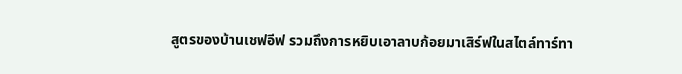สูตรของบ้านเชฟอีฟ รวมถึงการหยิบเอาลาบก้อยมาเสิร์ฟในสไตล์ทาร์ทา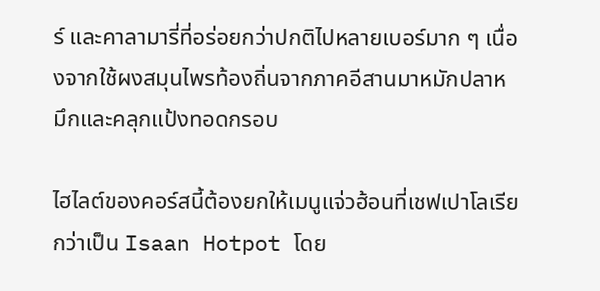ร์ และคาลามารี่ที่อร่อยกว่าปกติไปหลายเบอร์มาก ๆ เนื่องจากใช้ผงสมุนไพรท้องถิ่นจากภาคอีสานมาหมักปลาหมึกและคลุกแป้งทอดกรอบ

ไฮไลต์ของคอร์สนี้ต้องยกให้เมนูแจ่วฮ้อนที่เชฟเปาโลเรียกว่าเป็น Isaan Hotpot โดย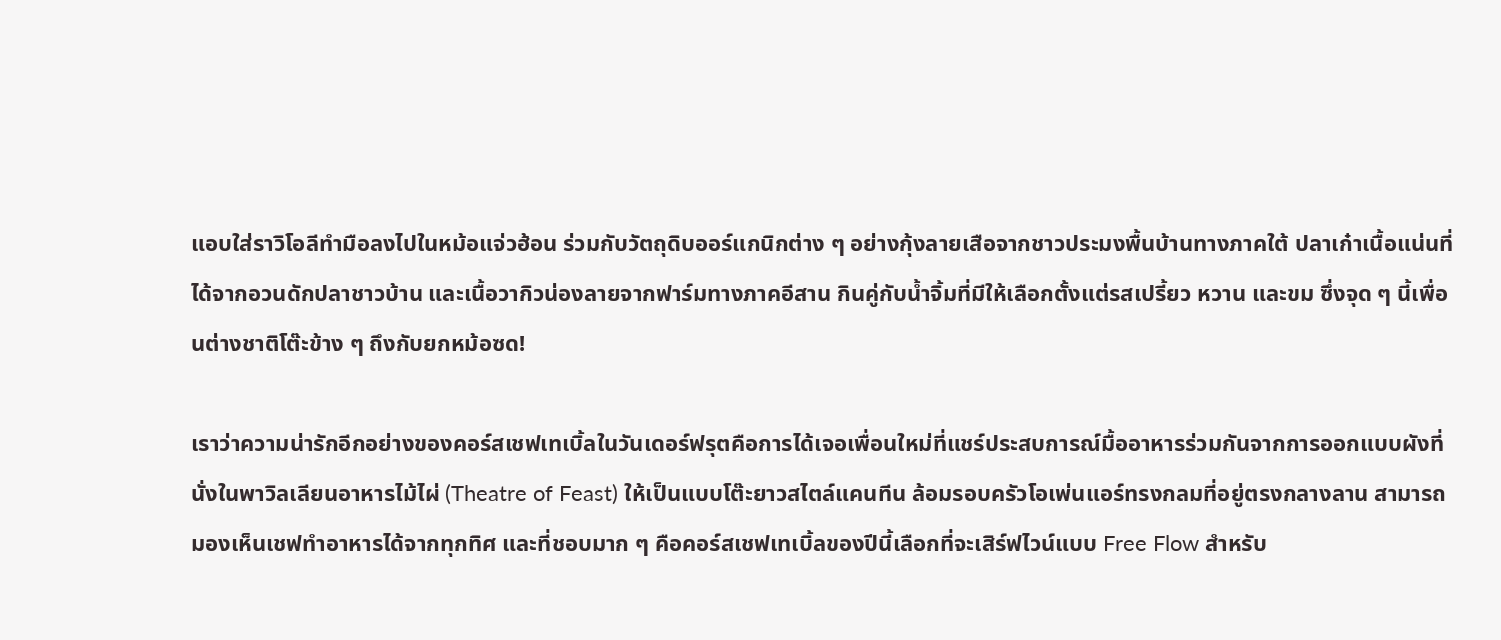แอบใส่ราวิโอลีทำมือลงไปในหม้อแจ่วฮ้อน ร่วมกับวัตถุดิบออร์แกนิกต่าง ๆ อย่างกุ้งลายเสือจากชาวประมงพื้นบ้านทางภาคใต้ ปลาเก๋าเนื้อแน่นที่ได้จากอวนดักปลาชาวบ้าน และเนื้อวากิวน่องลายจากฟาร์มทางภาคอีสาน กินคู่กับน้ำจิ้มที่มีให้เลือกตั้งแต่รสเปรี้ยว หวาน และขม ซึ่งจุด ๆ นี้เพื่อนต่างชาติโต๊ะข้าง ๆ ถึงกับยกหม้อซด!

เราว่าความน่ารักอีกอย่างของคอร์สเชฟเทเบิ้ลในวันเดอร์ฟรุตคือการได้เจอเพื่อนใหม่ที่แชร์ประสบการณ์มื้ออาหารร่วมกันจากการออกแบบผังที่นั่งในพาวิลเลียนอาหารไม้ไผ่ (Theatre of Feast) ให้เป็นแบบโต๊ะยาวสไตล์แคนทีน ล้อมรอบครัวโอเพ่นแอร์ทรงกลมที่อยู่ตรงกลางลาน สามารถมองเห็นเชฟทำอาหารได้จากทุกทิศ และที่ชอบมาก ๆ คือคอร์สเชฟเทเบิ้ลของปีนี้เลือกที่จะเสิร์ฟไวน์แบบ Free Flow สำหรับ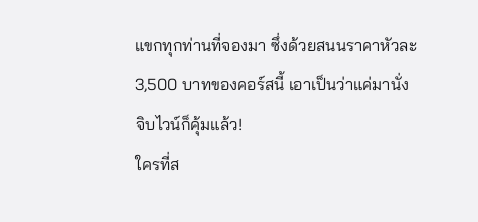แขกทุกท่านที่จองมา ซึ่งด้วยสนนราคาหัวละ 3,500 บาทของคอร์สนี้ เอาเป็นว่าแค่มานั่งจิบไวน์ก็คุ้มแล้ว!
ใครที่ส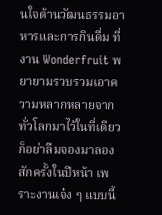นใจด้านวัฒนธรรมอาหารและการกินดื่ม ที่งาน Wonderfruit พยายามรวบรวมเอาความหลากหลายจากทั่วโลกมาไว้ในที่เดียว ก็อย่าลืมจองมาลองสักครั้งในปีหน้า เพราะงานเจ๋ง ๆ แบบนี้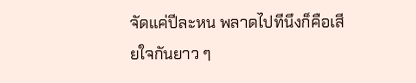จัดแค่ปีละหน พลาดไปทีนึงก็คือเสียใจกันยาว ๆ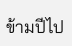ข้ามปีไป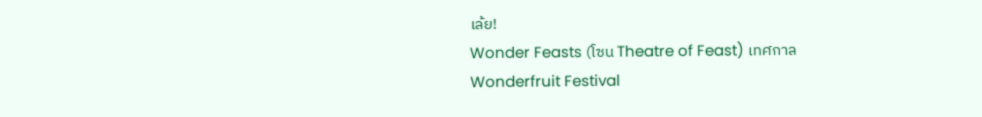เล้ย!
Wonder Feasts (โซน Theatre of Feast) เทศกาล Wonderfruit Festival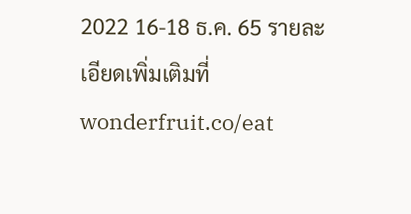2022 16-18 ธ.ค. 65 รายละเอียดเพิ่มเติมที่ wonderfruit.co/eat